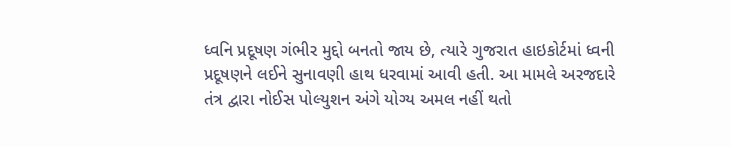ધ્વનિ પ્રદૂષણ ગંભીર મુદ્દો બનતો જાય છે, ત્યારે ગુજરાત હાઇકોર્ટમાં ધ્વની પ્રદૂષણને લઈને સુનાવણી હાથ ધરવામાં આવી હતી. આ મામલે અરજદારે તંત્ર દ્વારા નોઈસ પોલ્યુશન અંગે યોગ્ય અમલ નહીં થતો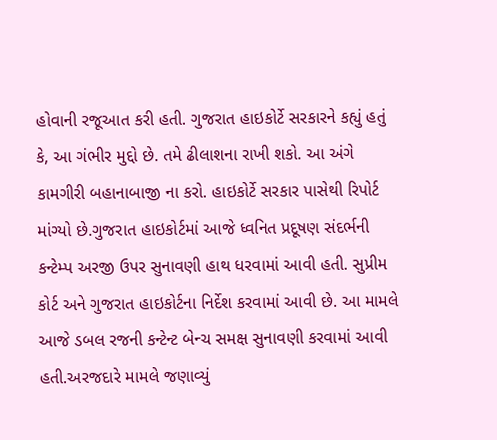હોવાની રજૂઆત કરી હતી. ગુજરાત હાઇકોર્ટે સરકારને કહ્યું હતું કે, આ ગંભીર મુદ્દો છે. તમે ઢીલાશના રાખી શકો. આ અંગે કામગીરી બહાનાબાજી ના કરો. હાઇકોર્ટે સરકાર પાસેથી રિપોર્ટ માંગ્યો છે.ગુજરાત હાઇકોર્ટમાં આજે ધ્વનિત પ્રદૂષણ સંદર્ભની કન્ટેમ્પ અરજી ઉપર સુનાવણી હાથ ધરવામાં આવી હતી. સુપ્રીમ કોર્ટ અને ગુજરાત હાઇકોર્ટના નિર્દેશ કરવામાં આવી છે. આ મામલે આજે ડબલ રજની કન્ટેન્ટ બેન્ચ સમક્ષ સુનાવણી કરવામાં આવી હતી.અરજદારે મામલે જણાવ્યું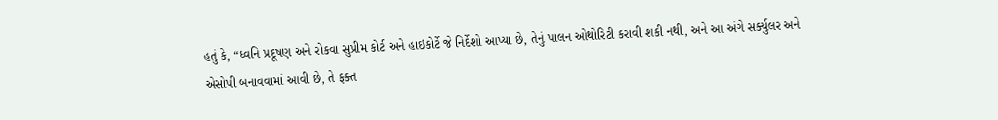હતું કે, “ધ્વનિ પ્રદૂષણ અને રોકવા સુપ્રીમ કોર્ટ અને હાઇકોર્ટે જે નિર્દેશો આપ્યા છે, તેનું પાલન ઓથોરિટી કરાવી શકી નથી, અને આ અંગે સર્ક્યુલર અને એસોપી બનાવવામાં આવી છે, તે ફક્ત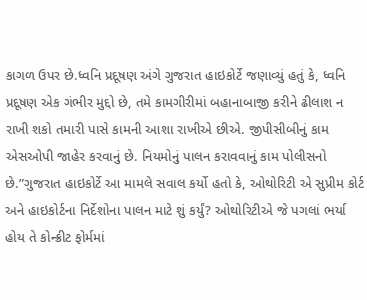કાગળ ઉપર છે.ધ્વનિ પ્રદૂષણ અંગે ગુજરાત હાઇકોર્ટે જણાવ્યું હતું કે, ધ્વનિ પ્રદૂષણ એક ગંભીર મુદ્દો છે, તમે કામગીરીમાં બહાનાબાજી કરીને ઢીલાશ ન રાખી શકો તમારી પાસે કામની આશા રાખીએ છીએ. જીપીસીબીનું કામ એસઓપી જાહેર કરવાનું છે. નિયમોનું પાલન કરાવવાનું કામ પોલીસનો છે.”ગુજરાત હાઇકોર્ટે આ મામલે સવાલ કર્યો હતો કે, ઓથોરિટી એ સુપ્રીમ કોર્ટ અને હાઇકોર્ટના નિર્દેશોના પાલન માટે શું કર્યું? ઓથોરિટીએ જે પગલાં ભર્યા હોય તે કોન્ક્રીટ ફોર્મમાં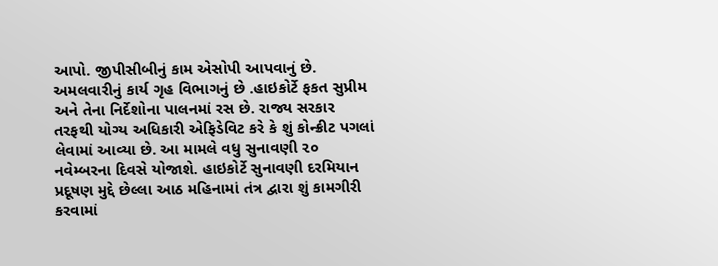આપો. જીપીસીબીનું કામ એસોપી આપવાનું છે. અમલવારીનું કાર્ય ગૃહ વિભાગનું છે .હાઇકોર્ટે ફકત સુપ્રીમ અને તેના નિર્દેશોના પાલનમાં રસ છે. રાજ્ય સરકાર તરફથી યોગ્ય અધિકારી એફિડેવિટ કરે કે શું કોન્ક્રીટ પગલાં લેવામાં આવ્યા છે. આ મામલે વધુ સુનાવણી ૨૦ નવેમ્બરના દિવસે યોજાશે. હાઇકોર્ટે સુનાવણી દરમિયાન પ્રદૂષણ મુદ્દે છેલ્લા આઠ મહિનામાં તંત્ર દ્વારા શું કામગીરી કરવામાં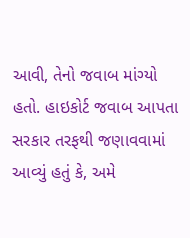આવી, તેનો જવાબ માંગ્યો હતો. હાઇકોર્ટ જવાબ આપતા સરકાર તરફથી જણાવવામાં આવ્યું હતું કે, અમે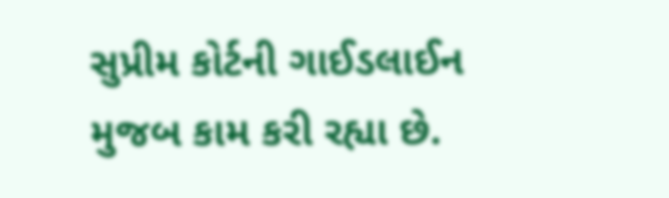સુપ્રીમ કોર્ટની ગાઈડલાઈન મુજબ કામ કરી રહ્યા છે.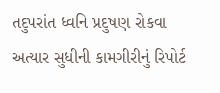તદુપરાંત ધ્વનિ પ્રદુષણ રોકવા અત્યાર સુધીની કામગીરીનું રિપોર્ટ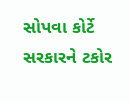સોપવા કોર્ટે સરકારને ટકોર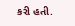કરી હતી.